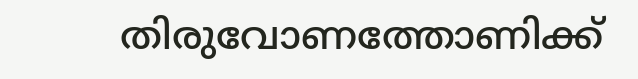തിരുവോണത്തോണിക്ക്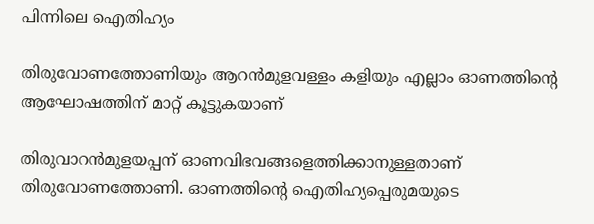പിന്നിലെ ഐതിഹ്യം

തിരുവോണത്തോണിയും ആറന്‍മുളവള്ളം കളിയും എല്ലാം ഓണത്തിന്റെ ആഘോഷത്തിന് മാറ്റ് കൂട്ടുകയാണ്

തിരുവാറന്‍മുളയപ്പന് ഓണവിഭവങ്ങളെത്തിക്കാനുള്ളതാണ് തിരുവോണത്തോണി. ഓണത്തിന്റെ ഐതിഹ്യപ്പെരുമയുടെ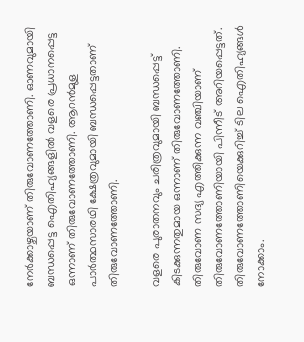നേര്‍ക്കാഴ്ചയാണ് തിരുവോണത്തോണി. ഓണവുമായി ബന്ധപ്പെട്ട ഐതിഹ്യങ്ങളില്‍ വളരെ പ്രധാനപ്പെട്ട ഒന്നാണ് തിരുവോണത്തോണി. ആറന്‍മുള പാര്‍ത്ഥസാരഥി ക്ഷേത്രവുമായി ബന്ധപ്പെട്ടതാണ് തിരുവോണത്തോണി.

വളരെ പുരാതനവും ചരിത്രവുമായി ബന്ധപ്പെട്ട് കിടക്കുന്നതുമായ ഒന്നാണ് തിരുവോണത്തോണി. തിരുവോണ സദ്യ എത്തിക്കുന്ന വഞ്ചിയാണ് തിരുവോണത്തോണിയായി പിന്നീട് അറിയപ്പെട്ടത്. തിരുവോണത്തോണിയെക്കുറിച്ച് ടില ഐതിഹ്യങ്ങള്‍ നോക്കാം.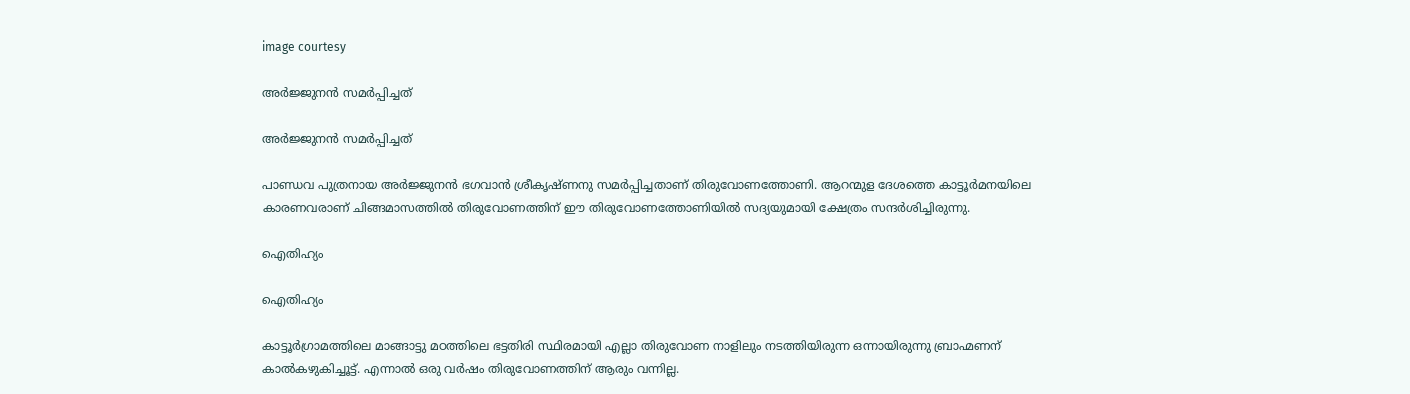image courtesy

അര്‍ജ്ജുനന്‍ സമര്‍പ്പിച്ചത്

അര്‍ജ്ജുനന്‍ സമര്‍പ്പിച്ചത്

പാണ്ഡവ പുത്രനായ അര്‍ജ്ജുനന്‍ ഭഗവാന്‍ ശ്രീകൃഷ്ണനു സമര്‍പ്പിച്ചതാണ് തിരുവോണത്തോണി. ആറന്മുള ദേശത്തെ കാട്ടൂര്‍മനയിലെ കാരണവരാണ് ചിങ്ങമാസത്തില്‍ തിരുവോണത്തിന് ഈ തിരുവോണത്തോണിയില്‍ സദ്യയുമായി ക്ഷേത്രം സന്ദര്‍ശിച്ചിരുന്നു.

ഐതിഹ്യം

ഐതിഹ്യം

കാട്ടൂര്‍ഗ്രാമത്തിലെ മാങ്ങാട്ടു മഠത്തിലെ ഭട്ടതിരി സ്ഥിരമായി എല്ലാ തിരുവോണ നാളിലും നടത്തിയിരുന്ന ഒന്നായിരുന്നു ബ്രാഹ്മണന് കാല്‍കഴുകിച്ചൂട്ട്. എന്നാല്‍ ഒരു വര്‍ഷം തിരുവോണത്തിന് ആരും വന്നില്ല.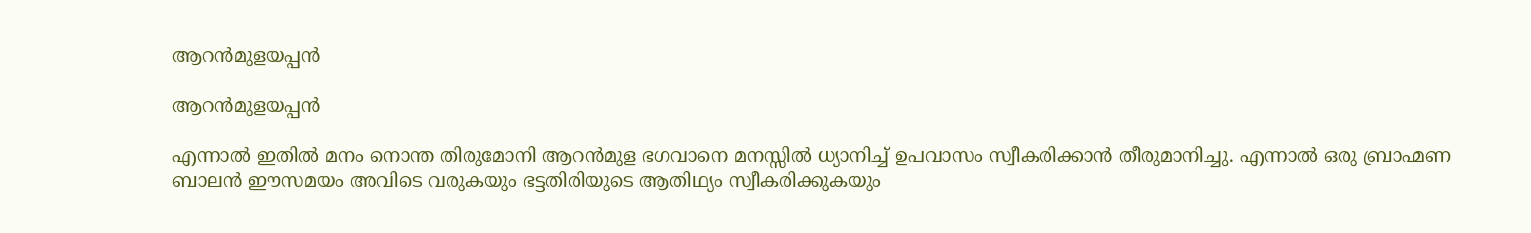ആറന്‍മുളയപ്പന്‍

ആറന്‍മുളയപ്പന്‍

എന്നാല്‍ ഇതില്‍ മനം നൊന്ത തിരുമോനി ആറന്‍മുള ഭഗവാനെ മനസ്സില്‍ ധ്യാനിച്ച് ഉപവാസം സ്വീകരിക്കാന്‍ തീരുമാനിച്ചു. എന്നാല്‍ ഒരു ബ്രാഹ്മണ ബാലന്‍ ഈസമയം അവിടെ വരുകയും ഭട്ടതിരിയുടെ ആതിഥ്യം സ്വീകരിക്കുകയും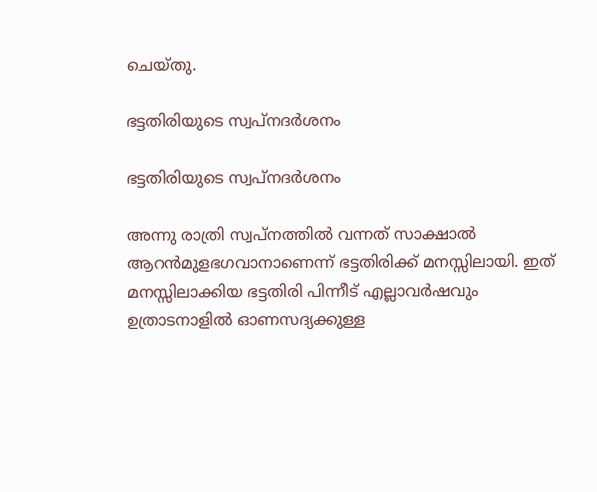ചെയ്തു.

ഭട്ടതിരിയുടെ സ്വപ്‌നദര്‍ശനം

ഭട്ടതിരിയുടെ സ്വപ്‌നദര്‍ശനം

അന്നു രാത്രി സ്വപ്‌നത്തില്‍ വന്നത് സാക്ഷാല്‍ ആറന്‍മുളഭഗവാനാണെന്ന് ഭട്ടതിരിക്ക് മനസ്സിലായി. ഇത് മനസ്സിലാക്കിയ ഭട്ടതിരി പിന്നീട് എല്ലാവര്‍ഷവും ഉത്രാടനാളില്‍ ഓണസദ്യക്കുള്ള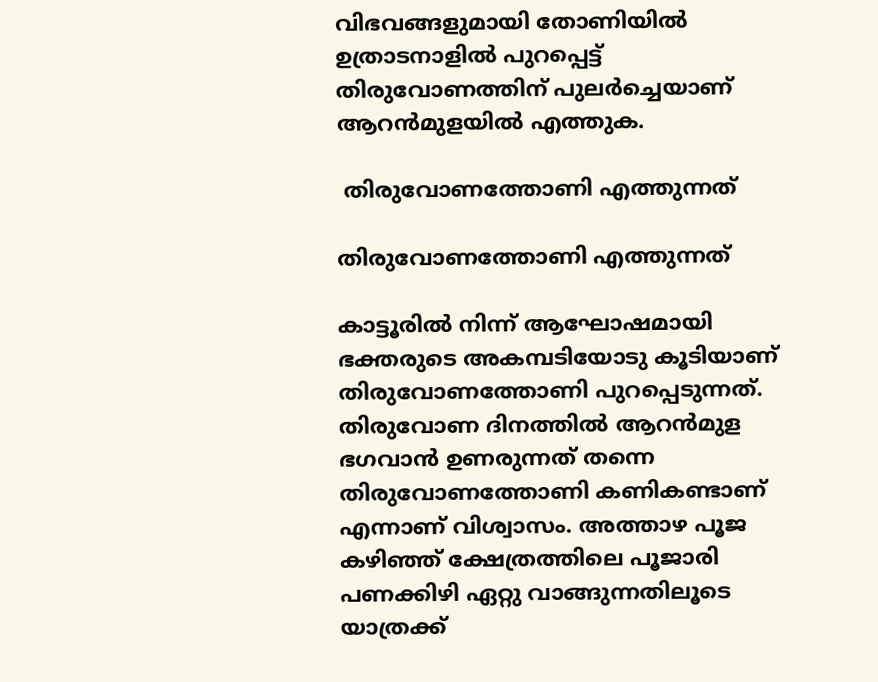വിഭവങ്ങളുമായി തോണിയില്‍ ഉത്രാടനാളില്‍ പുറപ്പെട്ട് തിരുവോണത്തിന് പുലര്‍ച്ചെയാണ് ആറന്‍മുളയില്‍ എത്തുക.

 തിരുവോണത്തോണി എത്തുന്നത്

തിരുവോണത്തോണി എത്തുന്നത്

കാട്ടൂരില്‍ നിന്ന് ആഘോഷമായി ഭക്തരുടെ അകമ്പടിയോടു കൂടിയാണ് തിരുവോണത്തോണി പുറപ്പെടുന്നത്. തിരുവോണ ദിനത്തില്‍ ആറന്‍മുള ഭഗവാന്‍ ഉണരുന്നത് തന്നെ തിരുവോണത്തോണി കണികണ്ടാണ് എന്നാണ് വിശ്വാസം. അത്താഴ പൂജ കഴിഞ്ഞ് ക്ഷേത്രത്തിലെ പൂജാരി പണക്കിഴി ഏറ്റു വാങ്ങുന്നതിലൂടെ യാത്രക്ക്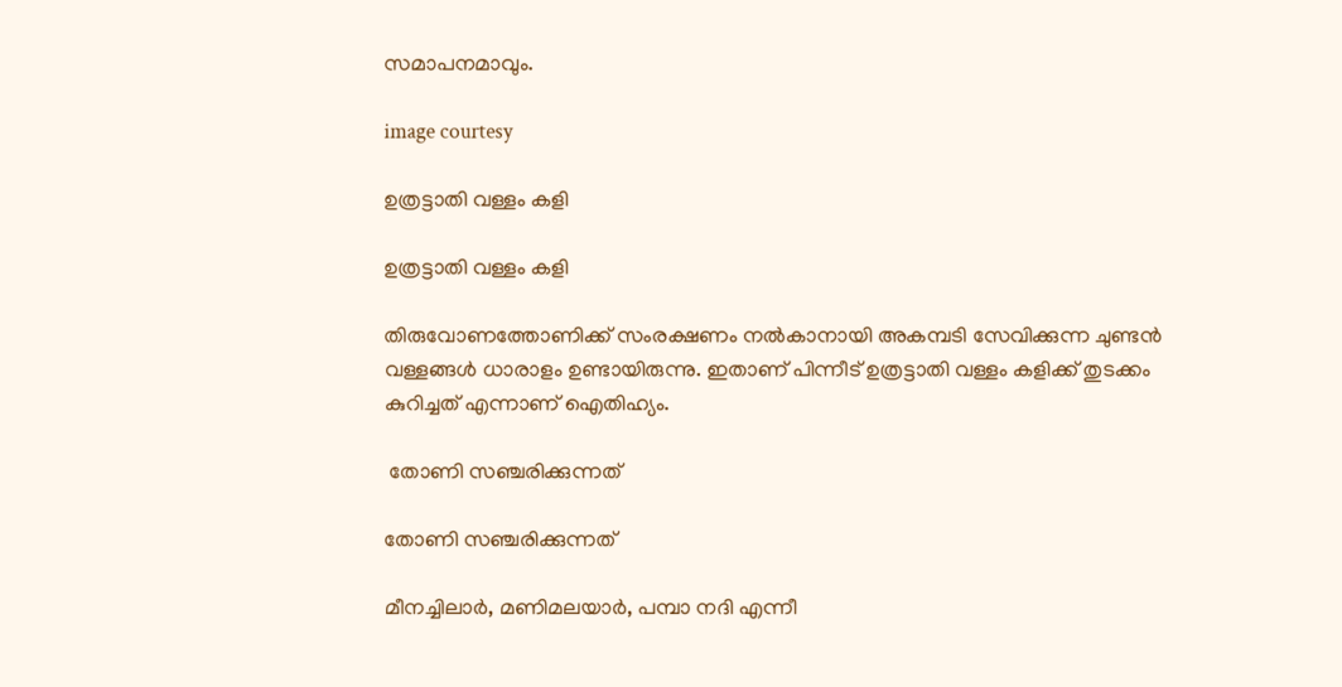സമാപനമാവും.

image courtesy

ഉത്രട്ടാതി വള്ളം കളി

ഉത്രട്ടാതി വള്ളം കളി

തിരുവോണത്തോണിക്ക് സംരക്ഷണം നല്‍കാനായി അകമ്പടി സേവിക്കുന്ന ചുണ്ടന്‍ വള്ളങ്ങള്‍ ധാരാളം ഉണ്ടായിരുന്നു. ഇതാണ് പിന്നീട് ഉത്രട്ടാതി വള്ളം കളിക്ക് തുടക്കം കുറിച്ചത് എന്നാണ് ഐതിഹ്യം.

 തോണി സഞ്ചരിക്കുന്നത്

തോണി സഞ്ചരിക്കുന്നത്

മീനച്ചിലാര്‍, മണിമലയാര്‍, പമ്പാ നദി എന്നീ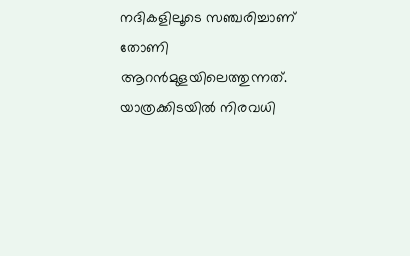നദികളിലൂടെ സഞ്ചരിച്ചാണ് തോണി ആറന്‍മുളയിലെത്തുന്നത്. യാത്രക്കിടയില്‍ നിരവധി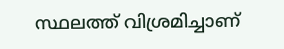സ്ഥലത്ത് വിശ്രമിച്ചാണ്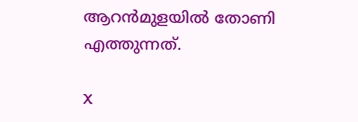ആറന്‍മുളയില്‍ തോണി എത്തുന്നത്.

X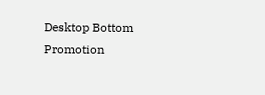Desktop Bottom Promotion